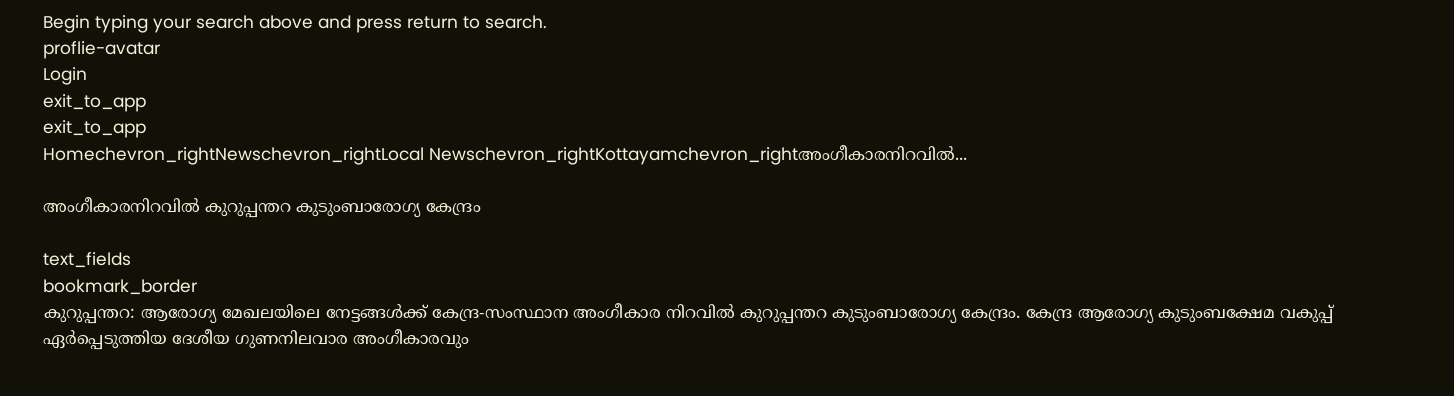Begin typing your search above and press return to search.
proflie-avatar
Login
exit_to_app
exit_to_app
Homechevron_rightNewschevron_rightLocal Newschevron_rightKottayamchevron_rightഅംഗീകാരനിറവിൽ...

അംഗീകാരനിറവിൽ കുറുപ്പന്തറ കുടുംബാരോഗ്യ കേന്ദ്രം

text_fields
bookmark_border
കുറുപ്പന്തറ: ആരോഗ്യ മേഖലയിലെ നേട്ടങ്ങൾക്ക് കേന്ദ്ര-സംസ്ഥാന അംഗീകാര നിറവിൽ കുറുപ്പന്തറ കുടുംബാരോഗ്യ കേന്ദ്രം. കേന്ദ്ര ആരോഗ്യ കുടുംബക്ഷേമ വകുപ്പ് ഏർപ്പെടുത്തിയ ദേശീയ ഗുണനിലവാര അംഗീകാരവും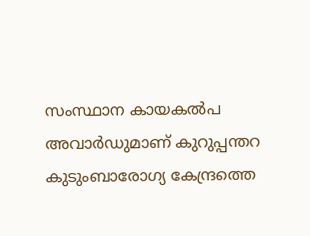സംസ്ഥാന കായകൽപ അവാർഡുമാണ് കുറുപ്പന്തറ കുടുംബാരോഗ്യ കേന്ദ്രത്തെ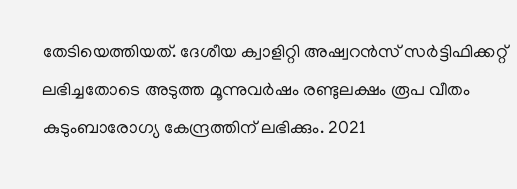തേടിയെത്തിയത്. ദേശീയ ക്വാളിറ്റി അഷ്വറൻസ് സർട്ടിഫിക്കറ്റ് ലഭിച്ചതോടെ അടുത്ത മൂന്നുവർഷം രണ്ടുലക്ഷം രൂപ വീതം കുടുംബാരോഗ്യ കേന്ദ്രത്തിന് ലഭിക്കും. 2021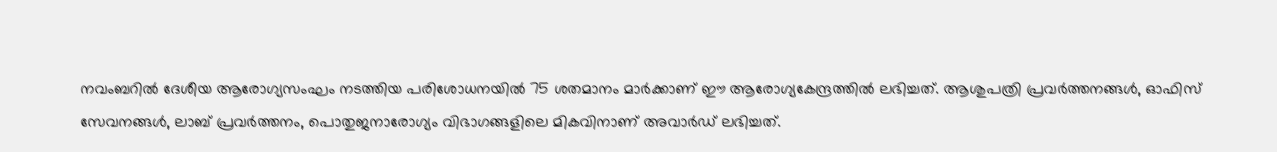നവംബറിൽ ദേശീയ ആരോഗ്യസംഘം നടത്തിയ പരിശോധനയിൽ 75 ശതമാനം മാർക്കാണ് ഈ ആരോഗ്യകേന്ദ്രത്തിൽ ലഭിച്ചത്. ആശുപത്രി പ്രവർത്തനങ്ങൾ, ഓഫിസ് സേവനങ്ങൾ, ലാബ് പ്രവർത്തനം, പൊതുജനാരോഗ്യം വിഭാഗങ്ങളിലെ മികവിനാണ് അവാർഡ് ലഭിച്ചത്.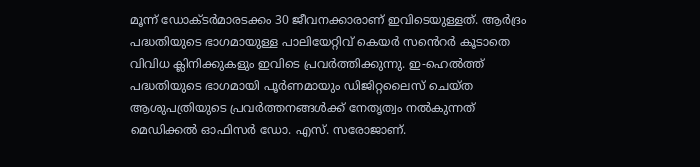മൂന്ന് ഡോക്ടർമാരടക്കം 30 ജീവനക്കാരാണ് ഇവിടെയുള്ളത്. ആർദ്രം പദ്ധതിയുടെ ഭാഗമായുള്ള പാലിയേറ്റിവ് കെയർ സൻെറർ കൂടാതെ വിവിധ ക്ലിനിക്കുകളും ഇവിടെ പ്രവർത്തിക്കുന്നു. ഇ-ഹെൽത്ത് പദ്ധതിയുടെ ഭാഗമായി പൂർണമായും ഡിജിറ്റലൈസ് ചെയ്ത ആശുപത്രിയുടെ പ്രവർത്തനങ്ങൾക്ക് നേതൃത്വം നൽകുന്നത് മെഡിക്കൽ ഓഫിസർ ഡോ. എസ്. സരോജാണ്.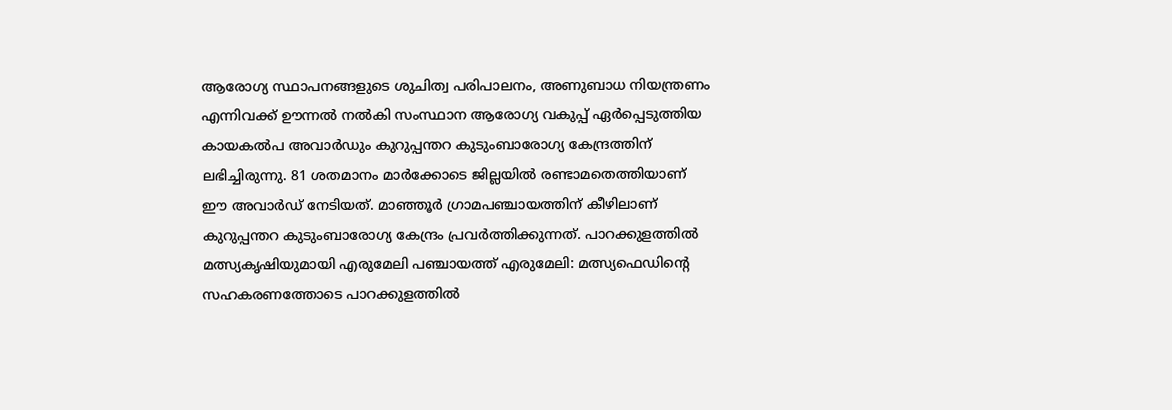ആരോഗ്യ സ്ഥാപനങ്ങളുടെ ശുചിത്വ പരിപാലനം, അണുബാധ നിയന്ത്രണം എന്നിവക്ക് ഊന്നൽ നൽകി സംസ്ഥാന ആരോഗ്യ വകുപ്പ് ഏർപ്പെടുത്തിയ കായകൽപ അവാർഡും കുറുപ്പന്തറ കുടുംബാരോഗ്യ കേന്ദ്രത്തിന് ലഭിച്ചിരുന്നു. 81 ശതമാനം മാർക്കോടെ ജില്ലയിൽ രണ്ടാമതെത്തിയാണ് ഈ അവാർഡ് നേടിയത്. മാഞ്ഞൂർ ഗ്രാമപഞ്ചായത്തിന് കീഴിലാണ് കുറുപ്പന്തറ കുടുംബാരോഗ്യ കേന്ദ്രം പ്രവർത്തിക്കുന്നത്. പാറക്കുളത്തിൽ മത്സ്യകൃഷിയുമായി എരുമേലി പഞ്ചായത്ത് എരുമേലി: മത്സ്യഫെഡിന്‍റെ സഹകരണത്തോടെ പാറക്കുളത്തില്‍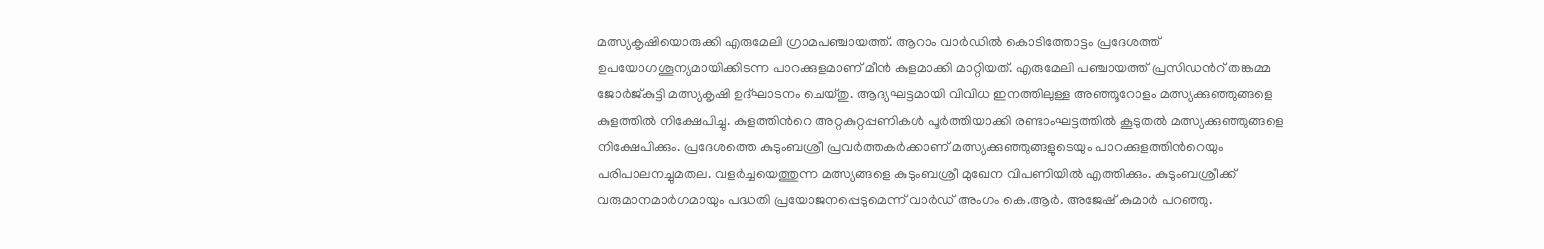മത്സ്യകൃഷിയൊരുക്കി എരുമേലി ഗ്രാമപഞ്ചായത്ത്. ആറാം വാര്‍ഡില്‍ കൊടിത്തോട്ടം പ്രദേശത്ത് ഉപയോഗശൂന്യമായിക്കിടന്ന പാറക്കുളമാണ് മീൻ കുളമാക്കി മാറ്റിയത്. എരുമേലി പഞ്ചായത്ത് പ്രസിഡന്‍റ് തങ്കമ്മ ജോര്‍ജ്കുട്ടി മത്സ്യകൃഷി ഉദ്ഘാടനം ചെയ്തു. ആദ്യഘട്ടമായി വിവിധ ഇനത്തിലുള്ള അഞ്ഞൂറോളം മത്സ്യക്കുഞ്ഞുങ്ങളെ കുളത്തില്‍ നിക്ഷേപിച്ചു. കുളത്തിന്‍റെ അറ്റകുറ്റപ്പണികള്‍ പൂര്‍ത്തിയാക്കി രണ്ടാംഘട്ടത്തിൽ കൂടുതല്‍ മത്സ്യക്കുഞ്ഞുങ്ങളെ നിക്ഷേപിക്കും. പ്രദേശത്തെ കുടുംബശ്രീ പ്രവര്‍ത്തകര്‍ക്കാണ് മത്സ്യക്കുഞ്ഞുങ്ങളുടെയും പാറക്കുളത്തിന്‍റെയും പരിപാലനച്ചുമതല. വളര്‍ച്ചയെത്തുന്ന മത്സ്യങ്ങളെ കുടുംബശ്രീ മുഖേന വിപണിയില്‍ എത്തിക്കും. കുടുംബശ്രീക്ക് വരുമാനമാര്‍ഗമായും പദ്ധതി പ്രയോജനപ്പെടുമെന്ന് വാർഡ് അംഗം കെ.ആര്‍. അജേഷ് കുമാര്‍ പറഞ്ഞു.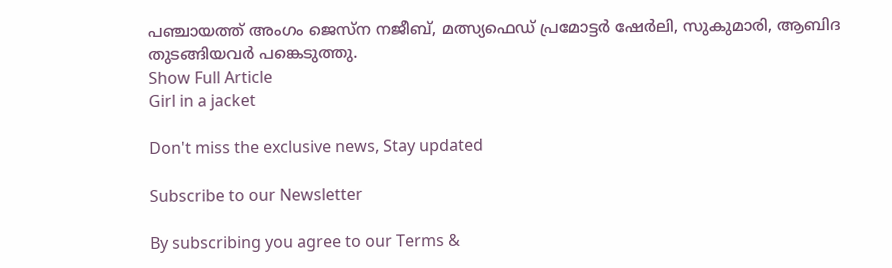പഞ്ചായത്ത് അംഗം ജെസ്ന നജീബ്, മത്സ്യഫെഡ് പ്രമോട്ടര്‍ ഷേര്‍ലി, സുകുമാരി, ആബിദ തുടങ്ങിയവര്‍ പങ്കെടുത്തു.
Show Full Article
Girl in a jacket

Don't miss the exclusive news, Stay updated

Subscribe to our Newsletter

By subscribing you agree to our Terms &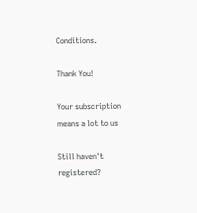Conditions.

Thank You!

Your subscription means a lot to us

Still haven't registered?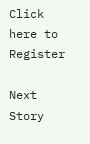Click here to Register

Next Story